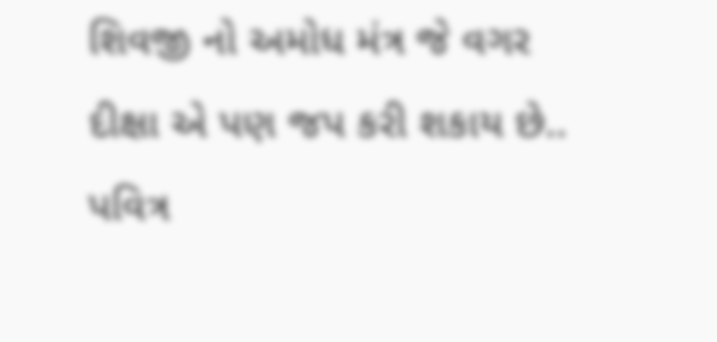શિવજી નો અમોધ મંત્ર જે વગર દીક્ષા એ પણ જપ કરી શકાય છે..
પવિત્ર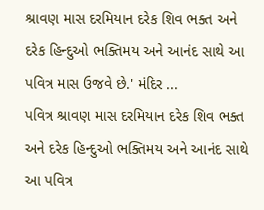શ્રાવણ માસ દરમિયાન દરેક શિવ ભક્ત અને દરેક હિન્દુઓ ભક્તિમય અને આનંદ સાથે આ પવિત્ર માસ ઉજવે છે.' મંદિર ...
પવિત્ર શ્રાવણ માસ દરમિયાન દરેક શિવ ભક્ત અને દરેક હિન્દુઓ ભક્તિમય અને આનંદ સાથે આ પવિત્ર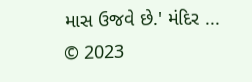માસ ઉજવે છે.' મંદિર ...
© 2023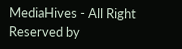MediaHives - All Right Reserved by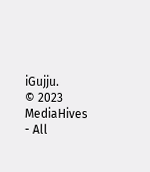iGujju.
© 2023 MediaHives - All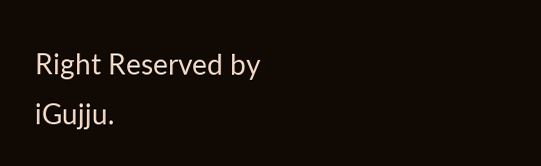Right Reserved by iGujju.